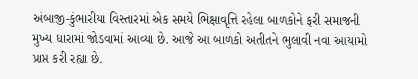અંબાજી-કુંભારીયા વિસ્તારમાં એક સમયે ભિક્ષાવૃત્તિ રહેલા બાળકોને ફરી સમાજની મુખ્ય ધારામાં જોડવામાં આવ્યા છે. આજે આ બાળકો અતીતને ભુલાવી નવા આયામો પ્રાપ્ત કરી રહ્યા છે.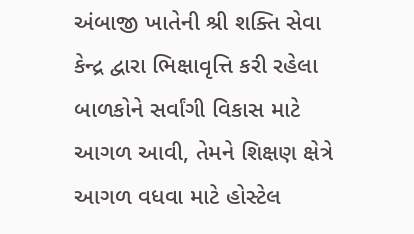અંબાજી ખાતેની શ્રી શક્તિ સેવા કેન્દ્ર દ્વારા ભિક્ષાવૃત્તિ કરી રહેલા બાળકોને સર્વાંગી વિકાસ માટે આગળ આવી, તેમને શિક્ષણ ક્ષેત્રે આગળ વધવા માટે હોસ્ટેલ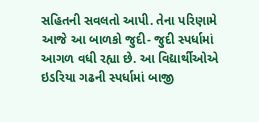સહિતની સવલતો આપી. તેના પરિણામે આજે આ બાળકો જુદી- જુદી સ્પર્ધામાં આગળ વધી રહ્યા છે. આ વિદ્યાર્થીઓએ ઇડરિયા ગઢની સ્પર્ધામાં બાજી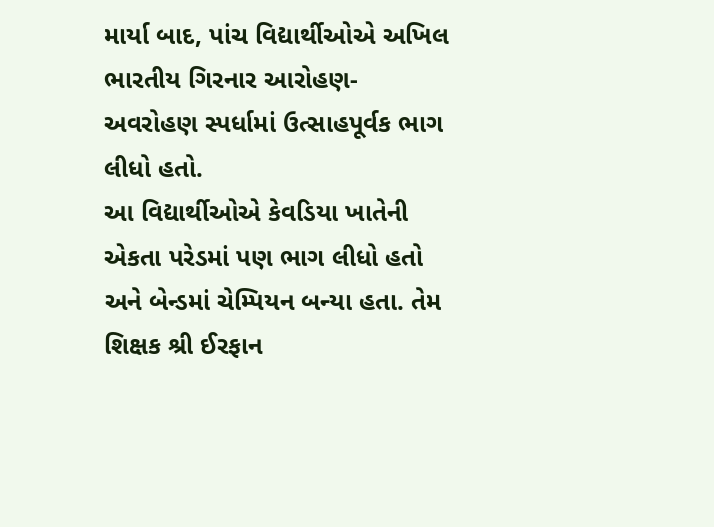માર્યા બાદ, પાંચ વિદ્યાર્થીઓએ અખિલ ભારતીય ગિરનાર આરોહણ-અવરોહણ સ્પર્ધામાં ઉત્સાહપૂર્વક ભાગ લીધો હતો.
આ વિદ્યાર્થીઓએ કેવડિયા ખાતેની એકતા પરેડમાં પણ ભાગ લીધો હતો અને બેન્ડમાં ચેમ્પિયન બન્યા હતા. તેમ શિક્ષક શ્રી ઈરફાન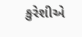કુરેશીએ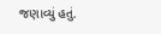જણાવ્યું હતું.